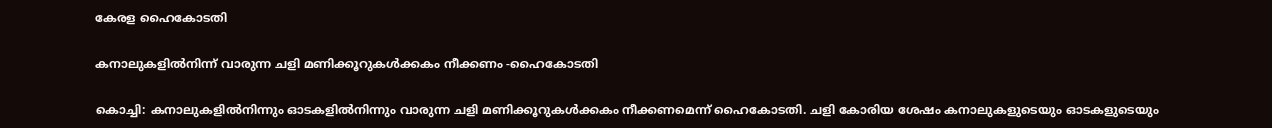കേരള ഹൈകോടതി

കനാലുകളിൽനിന്ന് വാരുന്ന ചളി മണിക്കൂറുകൾക്കകം നീക്കണം -ഹൈകോടതി

കൊച്ചി: കനാലുകളിൽനിന്നും ഓടകളിൽനിന്നും വാരുന്ന ചളി മണിക്കൂറുകൾക്കകം നീക്കണമെന്ന് ഹൈകോടതി. ചളി കോരിയ ശേഷം കനാലുകളുടെയും ഓടകളുടെയും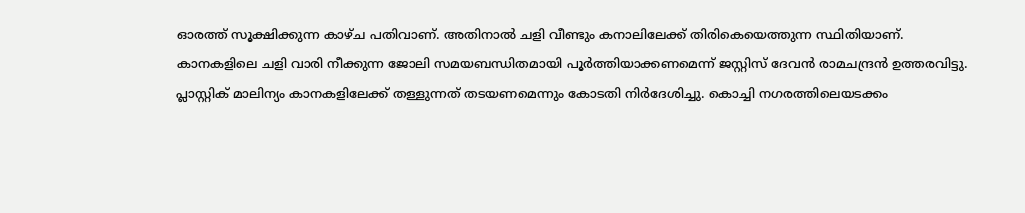ഓരത്ത് സൂക്ഷിക്കുന്ന കാഴ്ച പതിവാണ്. അതിനാൽ ചളി വീണ്ടും കനാലിലേക്ക് തിരികെയെത്തുന്ന സ്ഥിതിയാണ്. കാനകളിലെ ചളി വാരി നീക്കുന്ന ജോലി സമയബന്ധിതമായി പൂർത്തിയാക്കണമെന്ന് ജസ്റ്റിസ് ദേവൻ രാമചന്ദ്രൻ ഉത്തരവിട്ടു. പ്ലാസ്റ്റിക് മാലിന്യം കാനകളിലേക്ക് തള്ളുന്നത് തടയണമെന്നും കോടതി നിർദേശിച്ചു. കൊച്ചി നഗരത്തിലെയടക്കം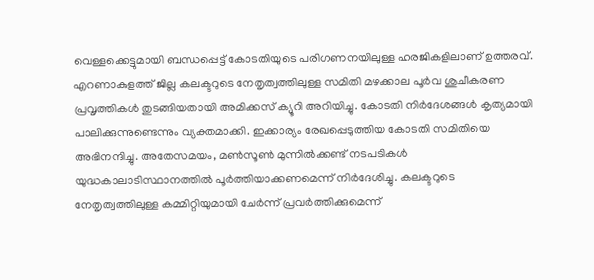വെള്ളക്കെട്ടുമായി ബന്ധപ്പെട്ട് കോടതിയുടെ പരിഗണനയിലുള്ള ഹരജികളിലാണ് ഉത്തരവ്. എറണാകുളത്ത് ജില്ല കലക്ടറുടെ നേതൃത്വത്തിലുള്ള സമിതി മഴക്കാല പൂർവ ശുചീകരണ പ്രവൃത്തികൾ തുടങ്ങിയതായി അമിക്കസ് ക്യൂറി അറിയിച്ചു. കോടതി നിർദേശങ്ങൾ കൃത്യമായി പാലിക്കുന്നുണ്ടെന്നും വ്യക്തമാക്കി. ഇക്കാര്യം രേഖപ്പെടുത്തിയ കോടതി സമിതിയെ അഭിനന്ദിച്ചു. അതേസമയം, മൺസൂൺ മുന്നിൽക്കണ്ട് നടപടികൾ യുദ്ധകാലാടിസ്ഥാനത്തിൽ പൂർത്തിയാക്കണമെന്ന് നിർദേശിച്ചു. കലക്ടറുടെ നേതൃത്വത്തിലുള്ള കമ്മിറ്റിയുമായി ചേർന്ന് പ്രവർത്തിക്കുമെന്ന്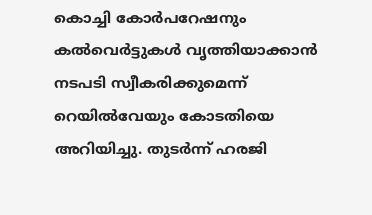കൊച്ചി കോർപറേഷനും കൽവെർട്ടുകൾ വൃത്തിയാക്കാൻ നടപടി സ്വീകരിക്കുമെന്ന് റെയിൽവേയും കോടതിയെ അറിയിച്ചു. തുടർന്ന് ഹരജി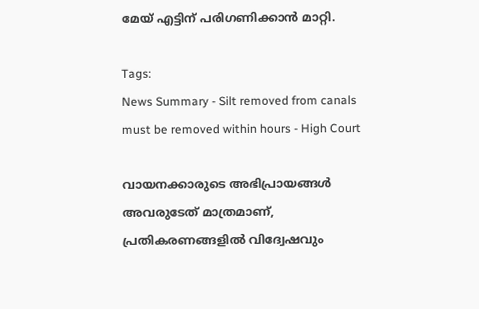മേയ് എട്ടിന് പരിഗണിക്കാൻ മാറ്റി.

Tags:
News Summary - Silt removed from canals must be removed within hours - High Court

വായനക്കാരുടെ അഭിപ്രായങ്ങള്‍ അവരുടേത് മാത്രമാണ്, പ്രതികരണങ്ങളിൽ വിദ്വേഷവും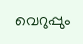വെറുപ്പും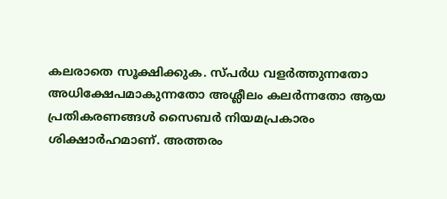കലരാതെ സൂക്ഷിക്കുക. സ്പർധ വളർത്തുന്നതോ അധിക്ഷേപമാകുന്നതോ അശ്ലീലം കലർന്നതോ ആയ പ്രതികരണങ്ങൾ സൈബർ നിയമപ്രകാരം ശിക്ഷാർഹമാണ്. അത്തരം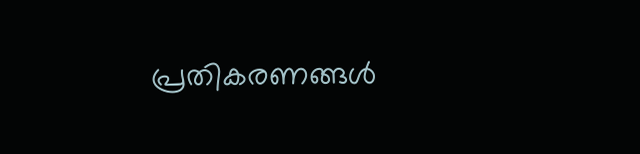പ്രതികരണങ്ങൾ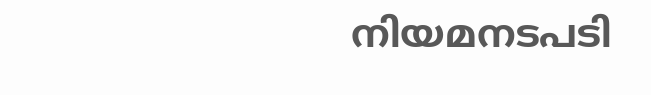നിയമനടപടി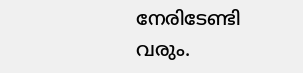നേരിടേണ്ടി വരും.